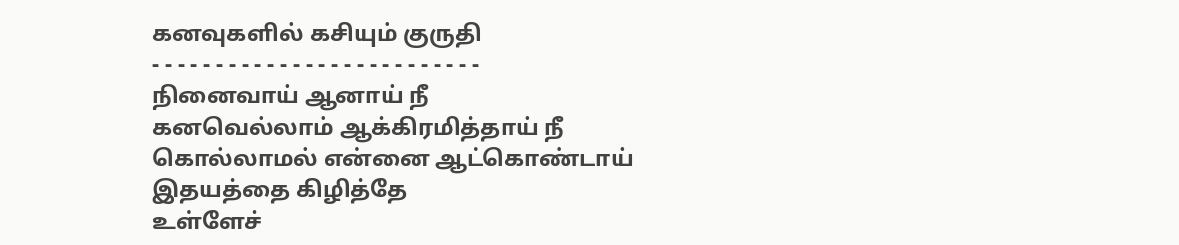கனவுகளில் கசியும் குருதி
- - - - - - - - - - - - - - - - - - - - - - - - - -
நினைவாய் ஆனாய் நீ
கனவெல்லாம் ஆக்கிரமித்தாய் நீ
கொல்லாமல் என்னை ஆட்கொண்டாய்
இதயத்தை கிழித்தே
உள்ளேச்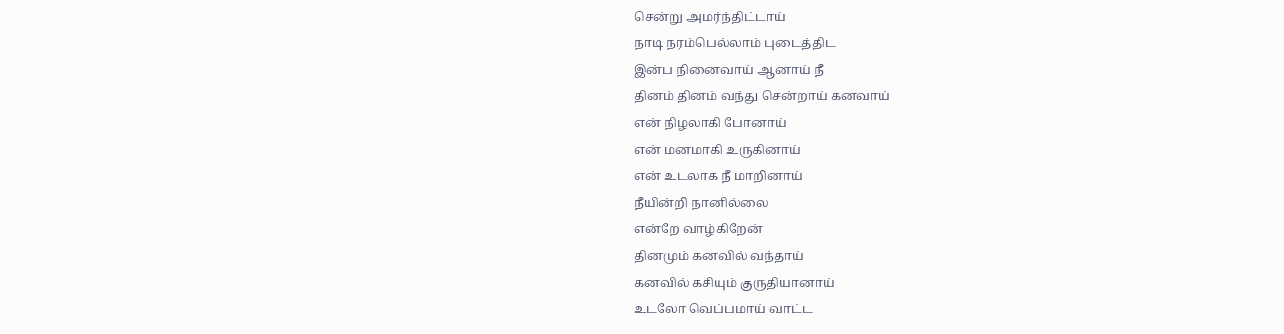சென்று அமர்ந்திட்டாய்
நாடி நரம்பெல்லாம் புடைத்திட
இன்ப நினைவாய் ஆனாய் நீ
தினம் தினம் வந்து சென்றாய் கனவாய்
என் நிழலாகி போனாய்
என் மனமாகி உருகினாய்
என் உடலாக நீ மாறினாய்
நீயின்றி நானில்லை
என்றே வாழ்கிறேன்
தினமும் கனவில் வந்தாய்
கனவில் கசியும் குருதியானாய்
உடலோ வெப்பமாய் வாட்ட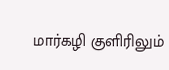மார்கழி குளிரிலும்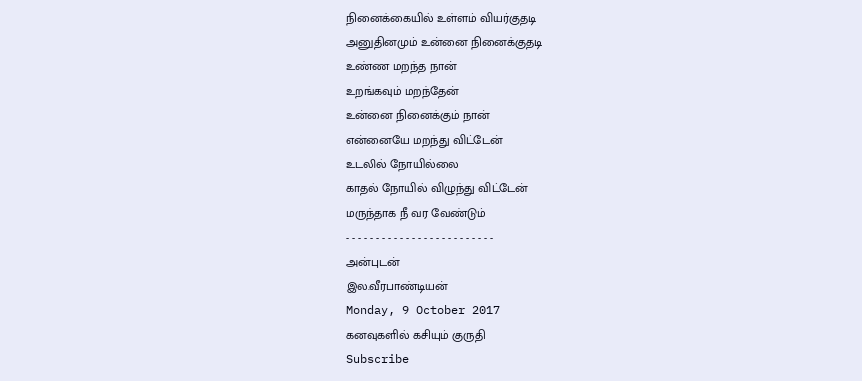நினைக்கையில் உள்ளம் வியர்குதடி
அனுதினமும் உன்னை நினைக்குதடி
உண்ண மறந்த நான்
உறங்கவும் மறந்தேன்
உன்னை நினைக்கும் நான்
என்னையே மறந்து விட்டேன்
உடலில் நோயில்லை
காதல் நோயில் விழுந்து விட்டேன்
மருந்தாக நீ வர வேண்டும்
- - - - - - - - - - - - - - - - - - - - - - - - -
அன்புடன்
இல.வீரபாண்டியன்
Monday, 9 October 2017
கனவுகளில் கசியும் குருதி
Subscribe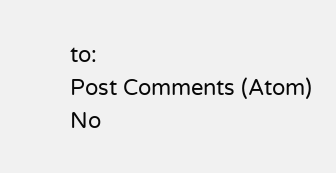to:
Post Comments (Atom)
No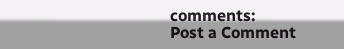comments:
Post a Comment